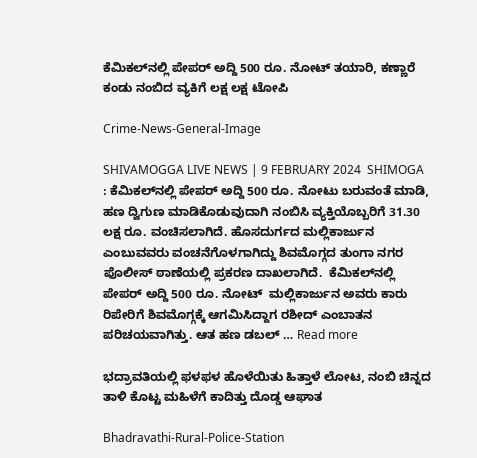ಕೆಮಿಕಲ್‌ನಲ್ಲಿ ಪೇಪರ್‌ ಅದ್ದಿ 500 ರೂ. ನೋಟ್‌ ತಯಾರಿ, ಕಣ್ಣಾರೆ ಕಂಡು ನಂಬಿದ ವ್ಯಕಿಗೆ ಲಕ್ಷ ಲಕ್ಷ ಟೋಪಿ

Crime-News-General-Image

SHIVAMOGGA LIVE NEWS | 9 FEBRUARY 2024  SHIMOGA : ಕೆಮಿಕಲ್‌ನಲ್ಲಿ ಪೇಪರ್‌ ಅದ್ದಿ 500 ರೂ. ನೋಟು ಬರುವಂತೆ ಮಾಡಿ, ಹಣ ದ್ವಿಗುಣ ಮಾಡಿಕೊಡುವುದಾಗಿ ನಂಬಿಸಿ ವ್ಯಕ್ತಿಯೊಬ್ಬರಿಗೆ 31.30 ಲಕ್ಷ ರೂ. ವಂಚಿಸಲಾಗಿದೆ. ಹೊಸದುರ್ಗದ ಮಲ್ಲಿಕಾರ್ಜುನ ಎಂಬುವವರು ವಂಚನೆಗೊಳಗಾಗಿದ್ದು ಶಿವಮೊಗ್ಗದ ತುಂಗಾ ನಗರ ಪೊಲೀಸ್‌ ಠಾಣೆಯಲ್ಲಿ ಪ್ರಕರಣ ದಾಖಲಾಗಿದೆ.  ಕೆಮಿಕಲ್‌ನಲ್ಲಿ ಪೇಪರ್‌ ಅದ್ದಿ 500 ರೂ. ನೋಟ್‌  ಮಲ್ಲಿಕಾರ್ಜುನ ಅವರು ಕಾರು ರಿಪೇರಿಗೆ ಶಿವಮೊಗ್ಗಕ್ಕೆ ಆಗಮಿಸಿದ್ದಾಗ ರಶೀದ್‌ ಎಂಬಾತನ ಪರಿಚಯವಾಗಿತ್ತು. ಆತ ಹಣ ಡಬಲ್‌ … Read more

ಭದ್ರಾವತಿಯಲ್ಲಿ ಫಳಫಳ ಹೊಳೆಯಿತು ಹಿತ್ತಾಳೆ ಲೋಟ, ನಂಬಿ ಚಿನ್ನದ ತಾಳಿ ಕೊಟ್ಟ ಮಹಿಳೆಗೆ ಕಾದಿತ್ತು ದೊಡ್ಡ ಆಘಾತ

Bhadravathi-Rural-Police-Station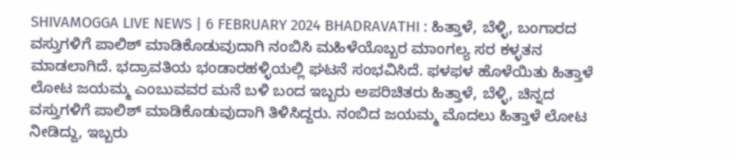SHIVAMOGGA LIVE NEWS | 6 FEBRUARY 2024 BHADRAVATHI : ಹಿತ್ತಾಳೆ, ಬೆಳ್ಳಿ, ಬಂಗಾರದ ವಸ್ತುಗಳಿಗೆ ಪಾಲಿಶ್‌ ಮಾಡಿಕೊಡುವುದಾಗಿ ನಂಬಿಸಿ ಮಹಿಳೆಯೊಬ್ಬರ ಮಾಂಗಲ್ಯ ಸರ ಕಳ್ಳತನ ಮಾಡಲಾಗಿದೆ. ಭದ್ರಾವತಿಯ ಭಂಡಾರಹಳ್ಳಿಯಲ್ಲಿ ಘಟನೆ ಸಂಭವಿಸಿದೆ. ಫಳಫಳ ಹೊಳೆಯಿತು ಹಿತ್ತಾಳೆ ಲೋಟ ಜಯಮ್ಮ ಎಂಬುವವರ ಮನೆ ಬಳಿ ಬಂದ ಇಬ್ಬರು ಅಪರಿಚಿತರು ಹಿತ್ತಾಳೆ, ಬೆಳ್ಳಿ, ಚಿನ್ನದ ವಸ್ತುಗಳಿಗೆ ಪಾಲಿಶ್‌ ಮಾಡಿಕೊಡುವುದಾಗಿ ತಿಳಿಸಿದ್ದರು. ನಂಬಿದ ಜಯಮ್ಮ ಮೊದಲು ಹಿತ್ತಾಳೆ ಲೋಟ ನೀಡಿದ್ದು, ಇಬ್ಬರು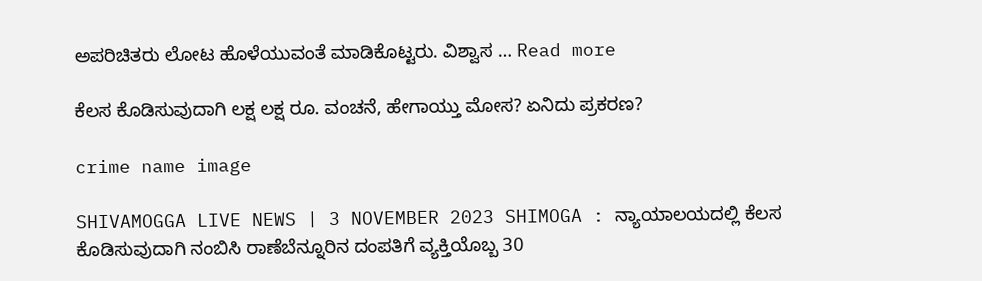ಅಪರಿಚಿತರು ಲೋಟ ಹೊಳೆಯುವಂತೆ ಮಾಡಿಕೊಟ್ಟರು. ವಿಶ್ವಾಸ … Read more

ಕೆಲಸ ಕೊಡಿಸುವುದಾಗಿ ಲಕ್ಷ ಲಕ್ಷ ರೂ. ವಂಚನೆ, ಹೇಗಾಯ್ತು ಮೋಸ? ಏನಿದು ಪ್ರಕರಣ?

crime name image

SHIVAMOGGA LIVE NEWS | 3 NOVEMBER 2023 SHIMOGA : ನ್ಯಾಯಾಲಯದಲ್ಲಿ ಕೆಲಸ ಕೊಡಿಸುವುದಾಗಿ ನಂಬಿಸಿ ರಾಣೆಬೆನ್ನೂರಿನ ದಂಪತಿಗೆ ವ್ಯಕ್ತಿಯೊಬ್ಬ 30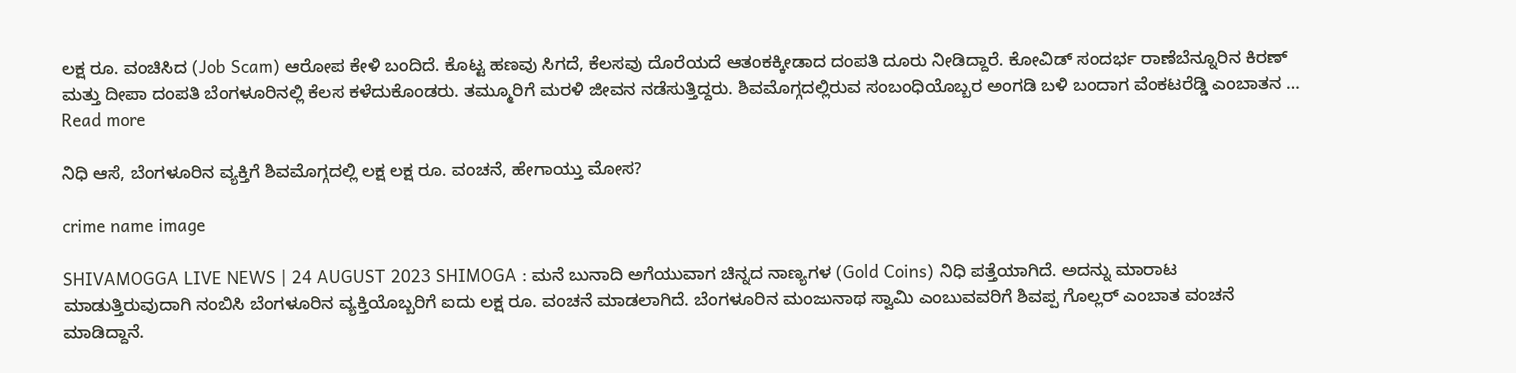ಲಕ್ಷ ರೂ. ವಂಚಿಸಿದ (Job Scam) ಆರೋಪ ಕೇಳಿ ಬಂದಿದೆ. ಕೊಟ್ಟ ಹಣವು ಸಿಗದೆ, ಕೆಲಸವು ದೊರೆಯದೆ ಆತಂಕಕ್ಕೀಡಾದ ದಂಪತಿ ದೂರು ನೀಡಿದ್ದಾರೆ. ಕೋವಿಡ್‌ ಸಂದರ್ಭ ರಾಣೆಬೆನ್ನೂರಿನ ಕಿರಣ್‌ ಮತ್ತು ದೀಪಾ ದಂಪತಿ ಬೆಂಗಳೂರಿನಲ್ಲಿ ಕೆಲಸ ಕಳೆದುಕೊಂಡರು. ತಮ್ಮೂರಿಗೆ ಮರಳಿ ಜೀವನ ನಡೆಸುತ್ತಿದ್ದರು. ಶಿವಮೊಗ್ಗದಲ್ಲಿರುವ ಸಂಬಂಧಿಯೊಬ್ಬರ ಅಂಗಡಿ ಬಳಿ ಬಂದಾಗ ವೆಂಕಟರೆಡ್ಡಿ ಎಂಬಾತನ … Read more

ನಿಧಿ ಆಸೆ, ಬೆಂಗಳೂರಿನ ವ್ಯಕ್ತಿಗೆ ಶಿವಮೊಗ್ಗದಲ್ಲಿ ಲಕ್ಷ ಲಕ್ಷ ರೂ. ವಂಚನೆ, ಹೇಗಾಯ್ತು ಮೋಸ?

crime name image

SHIVAMOGGA LIVE NEWS | 24 AUGUST 2023 SHIMOGA : ಮನೆ ಬುನಾದಿ ಅಗೆಯುವಾಗ ಚಿನ್ನದ ನಾಣ್ಯಗಳ (Gold Coins) ನಿಧಿ ಪತ್ತೆಯಾಗಿದೆ. ಅದನ್ನು ಮಾರಾಟ ಮಾಡುತ್ತಿರುವುದಾಗಿ ನಂಬಿಸಿ ಬೆಂಗಳೂರಿನ ವ್ಯಕ್ತಿಯೊಬ್ಬರಿಗೆ ಐದು ಲಕ್ಷ ರೂ. ವಂಚನೆ ಮಾಡಲಾಗಿದೆ. ಬೆಂಗಳೂರಿನ ಮಂಜುನಾಥ ಸ್ವಾಮಿ ಎಂಬುವವರಿಗೆ ಶಿವಪ್ಪ ಗೊಲ್ಲರ್‌ ಎಂಬಾತ ವಂಚನೆ ಮಾಡಿದ್ದಾನೆ.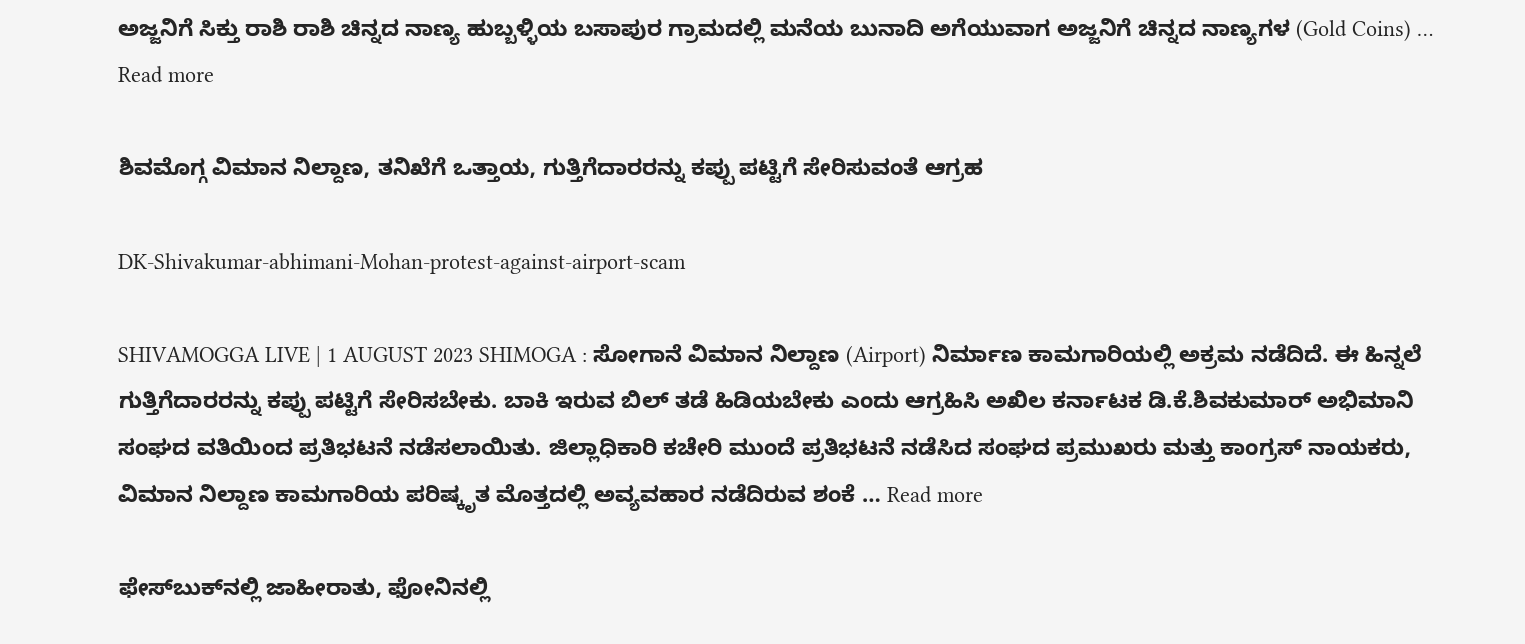ಅಜ್ಜನಿಗೆ ಸಿಕ್ತು ರಾಶಿ ರಾಶಿ ಚಿನ್ನದ ನಾಣ್ಯ ಹುಬ್ಬಳ್ಳಿಯ ಬಸಾಪುರ ಗ್ರಾಮದಲ್ಲಿ ಮನೆಯ ಬುನಾದಿ ಅಗೆಯುವಾಗ ಅಜ್ಜನಿಗೆ ಚಿನ್ನದ ನಾಣ್ಯಗಳ (Gold Coins) … Read more

ಶಿವಮೊಗ್ಗ ವಿಮಾನ ನಿಲ್ದಾಣ, ತನಿಖೆಗೆ ಒತ್ತಾಯ, ಗುತ್ತಿಗೆದಾರರನ್ನು ಕಪ್ಪು ಪಟ್ಟಿಗೆ ಸೇರಿಸುವಂತೆ ಆಗ್ರಹ

DK-Shivakumar-abhimani-Mohan-protest-against-airport-scam

SHIVAMOGGA LIVE | 1 AUGUST 2023 SHIMOGA : ಸೋಗಾನೆ ವಿಮಾನ ನಿಲ್ದಾಣ (Airport) ನಿರ್ಮಾಣ ಕಾಮಗಾರಿಯಲ್ಲಿ ಅಕ್ರಮ ನಡೆದಿದೆ. ಈ ಹಿನ್ನಲೆ ಗುತ್ತಿಗೆದಾರರನ್ನು ಕಪ್ಪು ಪಟ್ಟಿಗೆ ಸೇರಿಸಬೇಕು. ಬಾಕಿ ಇರುವ ಬಿಲ್ ತಡೆ ಹಿಡಿಯಬೇಕು ಎಂದು ಆಗ್ರಹಿಸಿ ಅಖಿಲ ಕರ್ನಾಟಕ ಡಿ.ಕೆ.ಶಿವಕುಮಾರ್ ಅಭಿಮಾನಿ ಸಂಘದ ವತಿಯಿಂದ ಪ್ರತಿಭಟನೆ ನಡೆಸಲಾಯಿತು. ಜಿಲ್ಲಾಧಿಕಾರಿ ಕಚೇರಿ ಮುಂದೆ ಪ್ರತಿಭಟನೆ ನಡೆಸಿದ ಸಂಘದ ಪ್ರಮುಖರು ಮತ್ತು ಕಾಂಗ್ರಸ್ ನಾಯಕರು, ವಿಮಾನ ನಿಲ್ದಾಣ ಕಾಮಗಾರಿಯ ಪರಿಷ್ಕೃತ ಮೊತ್ತದಲ್ಲಿ ಅವ್ಯವಹಾರ ನಡೆದಿರುವ ಶಂಕೆ … Read more

ಫೇಸ್‌ಬುಕ್‌ನಲ್ಲಿ ಜಾಹೀರಾತು, ಫೋನಿನಲ್ಲಿ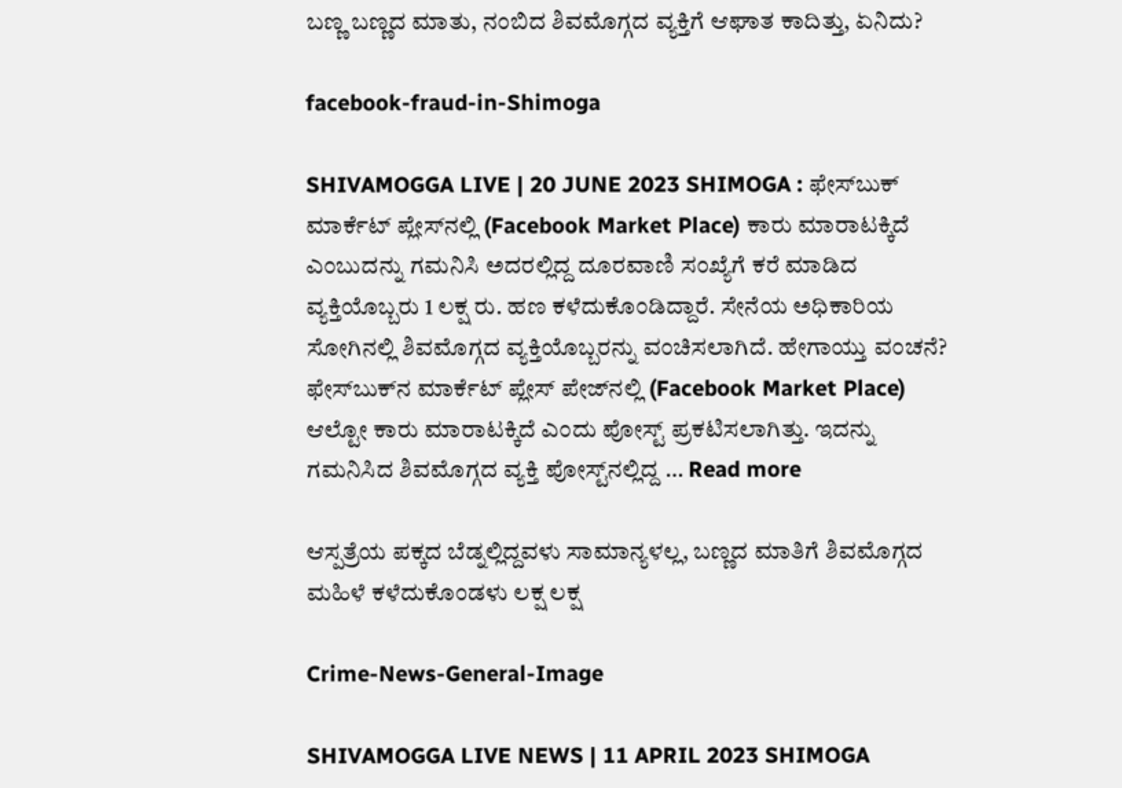ಬಣ್ಣ ಬಣ್ಣದ ಮಾತು, ನಂಬಿದ ಶಿವಮೊಗ್ಗದ ವ್ಯಕ್ತಿಗೆ ಆಘಾತ ಕಾದಿತ್ತು, ಏನಿದು?

facebook-fraud-in-Shimoga

SHIVAMOGGA LIVE | 20 JUNE 2023 SHIMOGA : ಫೇಸ್‌ಬುಕ್‌ ಮಾರ್ಕೆಟ್‌ ಪ್ಲೇಸ್‌ನಲ್ಲಿ (Facebook Market Place) ಕಾರು ಮಾರಾಟಕ್ಕಿದೆ ಎಂಬುದನ್ನು ಗಮನಿಸಿ ಅದರಲ್ಲಿದ್ದ ದೂರವಾಣಿ ಸಂಖ್ಯೆಗೆ ಕರೆ ಮಾಡಿದ ವ್ಯಕ್ತಿಯೊಬ್ಬರು 1 ಲಕ್ಷ ರು. ಹಣ ಕಳೆದುಕೊಂಡಿದ್ದಾರೆ. ಸೇನೆಯ ಅಧಿಕಾರಿಯ ಸೋಗಿನಲ್ಲಿ ಶಿವಮೊಗ್ಗದ ವ್ಯಕ್ತಿಯೊಬ್ಬರನ್ನು ವಂಚಿಸಲಾಗಿದೆ. ಹೇಗಾಯ್ತು ವಂಚನೆ? ಫೇಸ್‌ಬುಕ್‌ನ ಮಾರ್ಕೆಟ್‌ ಪ್ಲೇಸ್‌ ಪೇಜ್‌ನಲ್ಲಿ (Facebook Market Place) ಆಲ್ಟೋ ಕಾರು ಮಾರಾಟಕ್ಕಿದೆ ಎಂದು ಪೋಸ್ಟ್‌ ಪ್ರಕಟಿಸಲಾಗಿತ್ತು. ಇದನ್ನು ಗಮನಿಸಿದ ಶಿವಮೊಗ್ಗದ ವ್ಯಕ್ತಿ ಪೋಸ್ಟ್‌ನಲ್ಲಿದ್ದ … Read more

ಆಸ್ಪತ್ರೆಯ ಪಕ್ಕದ ಬೆಡ್ನಲ್ಲಿದ್ದವಳು ಸಾಮಾನ್ಯಳಲ್ಲ, ಬಣ್ಣದ ಮಾತಿಗೆ ಶಿವಮೊಗ್ಗದ ಮಹಿಳೆ ಕಳೆದುಕೊಂಡಳು ಲಕ್ಷ ಲಕ್ಷ

Crime-News-General-Image

SHIVAMOGGA LIVE NEWS | 11 APRIL 2023 SHIMOGA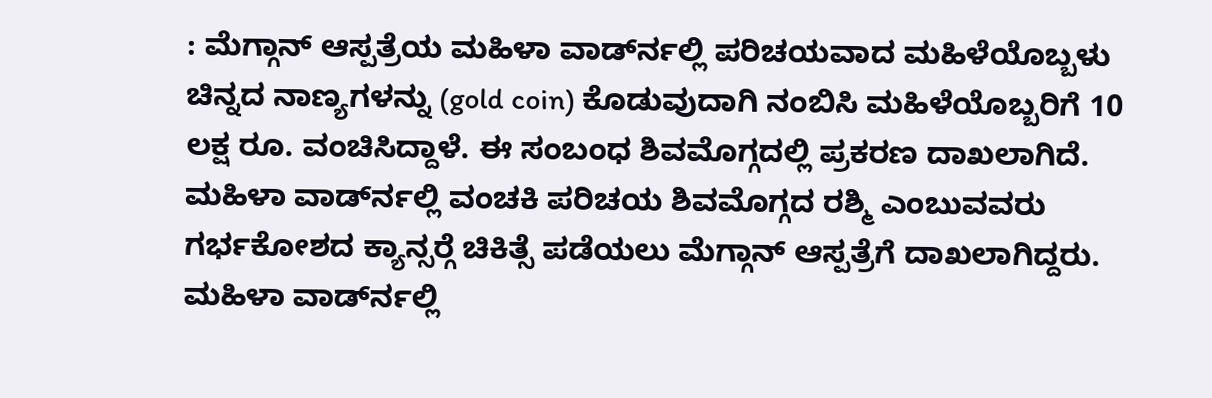: ಮೆಗ್ಗಾನ್ ಆಸ್ಪತ್ರೆಯ ಮಹಿಳಾ ವಾರ್ಡ್‍ನಲ್ಲಿ ಪರಿಚಯವಾದ ಮಹಿಳೆಯೊಬ್ಬಳು ಚಿನ್ನದ ನಾಣ್ಯಗಳನ್ನು (gold coin) ಕೊಡುವುದಾಗಿ ನಂಬಿಸಿ ಮಹಿಳೆಯೊಬ್ಬರಿಗೆ 10 ಲಕ್ಷ ರೂ. ವಂಚಿಸಿದ್ದಾಳೆ. ಈ ಸಂಬಂಧ ಶಿವಮೊಗ್ಗದಲ್ಲಿ ಪ್ರಕರಣ ದಾಖಲಾಗಿದೆ. ಮಹಿಳಾ ವಾರ್ಡ್‍ನಲ್ಲಿ ವಂಚಕಿ ಪರಿಚಯ ಶಿವಮೊಗ್ಗದ ರಶ್ಮಿ ಎಂಬುವವರು ಗರ್ಭಕೋಶದ ಕ್ಯಾನ್ಸರ್‍ಗೆ ಚಿಕಿತ್ಸೆ ಪಡೆಯಲು ಮೆಗ್ಗಾನ್ ಆಸ್ಪತ್ರೆಗೆ ದಾಖಲಾಗಿದ್ದರು. ಮಹಿಳಾ ವಾರ್ಡ್‍ನಲ್ಲಿ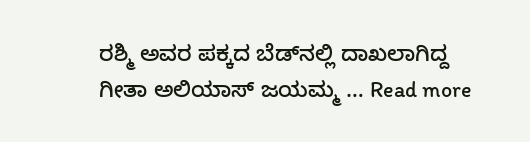ರಶ್ಮಿ ಅವರ ಪಕ್ಕದ ಬೆಡ್‍ನಲ್ಲಿ ದಾಖಲಾಗಿದ್ದ ಗೀತಾ ಅಲಿಯಾಸ್ ಜಯಮ್ಮ … Read more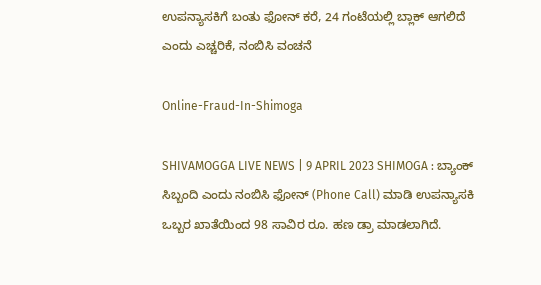ಉಪನ್ಯಾಸಕಿಗೆ ಬಂತು ಫೋನ್ ಕರೆ, 24 ಗಂಟೆಯಲ್ಲಿ ಬ್ಲಾಕ್ ಆಗಲಿದೆ ಎಂದು ಎಚ್ಚರಿಕೆ, ನಂಬಿಸಿ ವಂಚನೆ

Online-Fraud-In-Shimoga

SHIVAMOGGA LIVE NEWS | 9 APRIL 2023 SHIMOGA : ಬ್ಯಾಂಕ್ ಸಿಬ್ಬಂದಿ ಎಂದು ನಂಬಿಸಿ ಫೋನ್ (Phone Call) ಮಾಡಿ ಉಪನ್ಯಾಸಕಿ ಒಬ್ಬರ ಖಾತೆಯಿಂದ 98 ಸಾವಿರ ರೂ. ಹಣ ಡ್ರಾ ಮಾಡಲಾಗಿದೆ.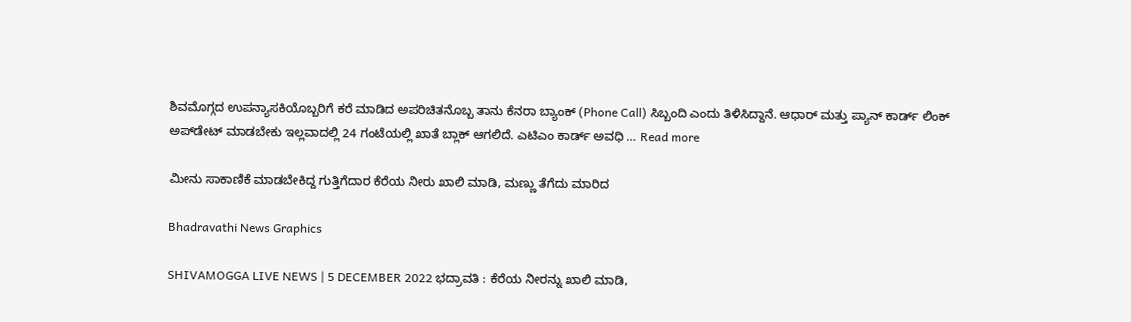ಶಿವಮೊಗ್ಗದ ಉಪನ್ಯಾಸಕಿಯೊಬ್ಬರಿಗೆ ಕರೆ ಮಾಡಿದ ಅಪರಿಚಿತನೊಬ್ಬ ತಾನು ಕೆನರಾ ಬ್ಯಾಂಕ್ (Phone Call) ಸಿಬ್ಬಂದಿ ಎಂದು ತಿಳಿಸಿದ್ದಾನೆ. ಆಧಾರ್ ಮತ್ತು ಪ್ಯಾನ್ ಕಾರ್ಡ್ ಲಿಂಕ್ ಅಪ್‍ಡೇಟ್ ಮಾಡಬೇಕು ಇಲ್ಲವಾದಲ್ಲಿ 24 ಗಂಟೆಯಲ್ಲಿ ಖಾತೆ ಬ್ಲಾಕ್ ಆಗಲಿದೆ. ಎಟಿಎಂ ಕಾರ್ಡ್ ಅವಧಿ … Read more

ಮೀನು ಸಾಕಾಣಿಕೆ ಮಾಡಬೇಕಿದ್ದ ಗುತ್ತಿಗೆದಾರ ಕೆರೆಯ ನೀರು ಖಾಲಿ ಮಾಡಿ, ಮಣ್ಣು ತೆಗೆದು ಮಾರಿದ

Bhadravathi News Graphics

SHIVAMOGGA LIVE NEWS | 5 DECEMBER 2022 ಭದ್ರಾವತಿ : ಕೆರೆಯ ನೀರನ್ನು ಖಾಲಿ ಮಾಡಿ,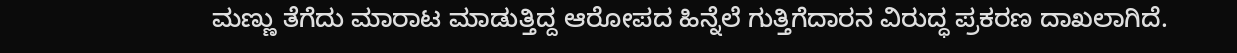ಮಣ್ಣು ತೆಗೆದು ಮಾರಾಟ ಮಾಡುತ್ತಿದ್ದ ಆರೋಪದ ಹಿನ್ನೆಲೆ ಗುತ್ತಿಗೆದಾರನ ವಿರುದ್ಧ ಪ್ರಕರಣ ದಾಖಲಾಗಿದೆ.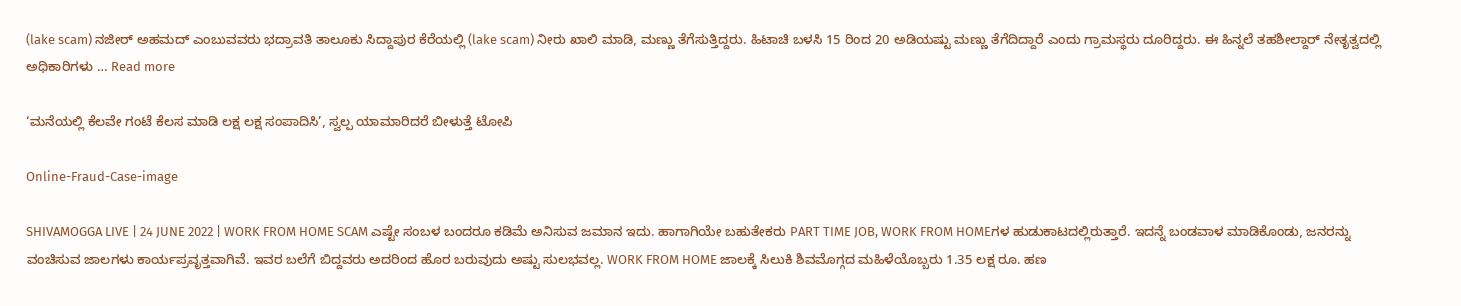(lake scam) ನಜೀರ್ ಅಹಮದ್ ಎಂಬುವವರು ಭದ್ರಾವತಿ ತಾಲೂಕು ಸಿದ್ದಾಪುರ ಕೆರೆಯಲ್ಲಿ (lake scam) ನೀರು ಖಾಲಿ ಮಾಡಿ, ಮಣ್ಣು ತೆಗೆಸುತ್ತಿದ್ದರು. ಹಿಟಾಚಿ ಬಳಸಿ 15 ರಿಂದ 20 ಅಡಿಯಷ್ಟು ಮಣ್ಣು ತೆಗೆದಿದ್ದಾರೆ ಎಂದು ಗ್ರಾಮಸ್ಥರು ದೂರಿದ್ದರು. ಈ ಹಿನ್ನಲೆ ತಹಶೀಲ್ದಾರ್ ನೇತೃತ್ವದಲ್ಲಿ ಅಧಿಕಾರಿಗಳು … Read more

‘ಮನೆಯಲ್ಲಿ ಕೆಲವೇ ಗಂಟೆ ಕೆಲಸ ಮಾಡಿ ಲಕ್ಷ ಲಕ್ಷ ಸಂಪಾದಿಸಿ’, ಸ್ವಲ್ಪ ಯಾಮಾರಿದರೆ ಬೀಳುತ್ತೆ ಟೋಪಿ

Online-Fraud-Case-image

SHIVAMOGGA LIVE | 24 JUNE 2022 | WORK FROM HOME SCAM ಎಷ್ಟೇ ಸಂಬಳ ಬಂದರೂ ಕಡಿಮೆ ಅನಿಸುವ ಜಮಾನ ಇದು. ಹಾಗಾಗಿಯೇ ಬಹುತೇಕರು PART TIME JOB, WORK FROM HOMEಗಳ ಹುಡುಕಾಟದಲ್ಲಿರುತ್ತಾರೆ. ಇದನ್ನೆ ಬಂಡವಾಳ ಮಾಡಿಕೊಂಡು, ಜನರನ್ನು ವಂಚಿಸುವ ಜಾಲಗಳು ಕಾರ್ಯಪ್ರವೃತ್ತವಾಗಿವೆ. ಇವರ ಬಲೆಗೆ ಬಿದ್ದವರು ಅದರಿಂದ ಹೊರ ಬರುವುದು ಅಷ್ಟು ಸುಲಭವಲ್ಲ. WORK FROM HOME ಜಾಲಕ್ಕೆ ಸಿಲುಕಿ ಶಿವಮೊಗ್ಗದ ಮಹಿಳೆಯೊಬ್ಬರು 1.35 ಲಕ್ಷ ರೂ. ಹಣ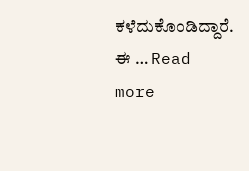ಕಳೆದುಕೊಂಡಿದ್ದಾರೆ. ಈ … Read more